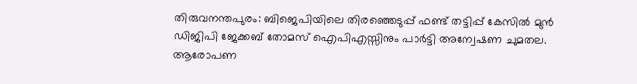തിരുവനന്തപുരം: ബിജെപിയിലെ തിരഞ്ഞെടുപ്പ് ഫണ്ട് തട്ടിപ്പ് കേസിൽ മുൻ ഡിജിപി ജേക്കബ് തോമസ് ഐപിഎസ്സിനും പാർട്ടി അന്വേഷണ ചുമതല.
ആരോപണ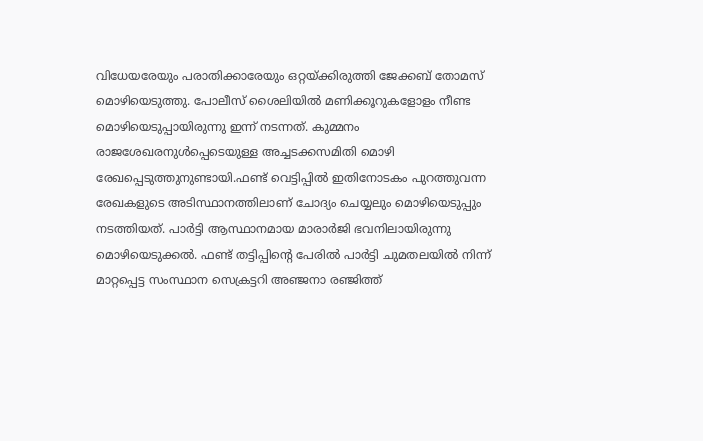വിധേയരേയും പരാതിക്കാരേയും ഒറ്റയ്ക്കിരുത്തി ജേക്കബ് തോമസ് മൊഴിയെടുത്തു. പോലീസ് ശൈലിയിൽ മണിക്കൂറുകളോളം നീണ്ട മൊഴിയെടുപ്പായിരുന്നു ഇന്ന് നടന്നത്. കുമ്മനം രാജശേഖരനുൾപ്പെടെയുള്ള അച്ചടക്കസമിതി മൊഴി രേഖപ്പെടുത്തുനുണ്ടായി.ഫണ്ട് വെട്ടിപ്പിൽ ഇതിനോടകം പുറത്തുവന്ന രേഖകളുടെ അടിസ്ഥാനത്തിലാണ് ചോദ്യം ചെയ്യലും മൊഴിയെടുപ്പും നടത്തിയത്. പാർട്ടി ആസ്ഥാനമായ മാരാർജി ഭവനിലായിരുന്നു മൊഴിയെടുക്കൽ. ഫണ്ട് തട്ടിപ്പിന്റെ പേരിൽ പാർട്ടി ചുമതലയിൽ നിന്ന് മാറ്റപ്പെട്ട സംസ്ഥാന സെക്രട്ടറി അഞ്ജനാ രഞ്ജിത്ത്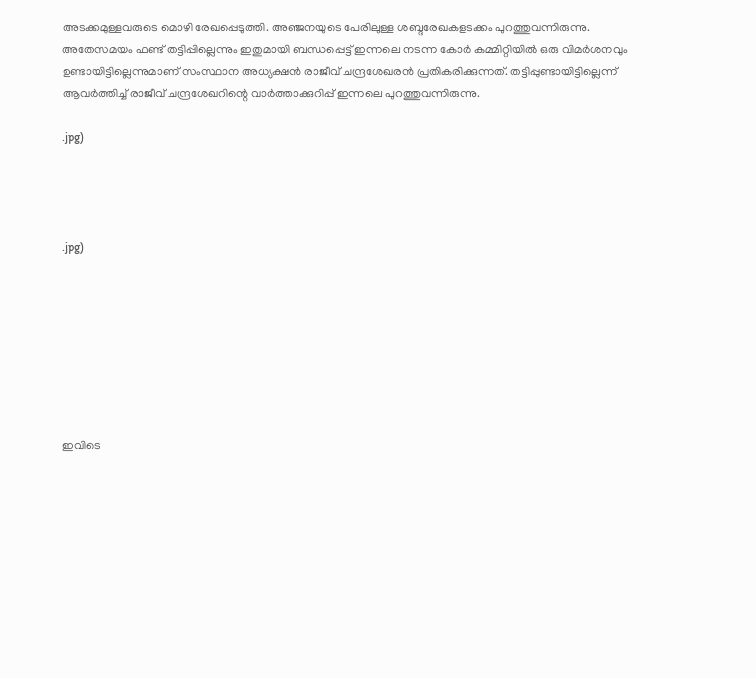അടക്കമുള്ളവരുടെ മൊഴി രേഖപ്പെടുത്തി. അഞ്ജനയുടെ പേരിലുള്ള ശബ്ദരേഖകളടക്കം പുറത്തുവന്നിരുന്നു.
അതേസമയം ഫണ്ട് തട്ടിപ്പില്ലെന്നും ഇതുമായി ബന്ധപ്പെട്ട് ഇന്നലെ നടന്ന കോർ കമ്മിറ്റിയിൽ ഒരു വിമർശനവും ഉണ്ടായിട്ടില്ലെന്നുമാണ് സംസ്ഥാന അധ്യക്ഷൻ രാജീവ് ചന്ദ്രശേഖരൻ പ്രതികരിക്കുന്നത്. തട്ടിപ്പുണ്ടായിട്ടില്ലെന്ന് ആവർത്തിച്ച് രാജീവ് ചന്ദ്രശേഖറിന്റെ വാർത്താക്കുറിപ്പ് ഇന്നലെ പുറത്തുവന്നിരുന്നു.

.jpg)




.jpg)








ഇവിടെ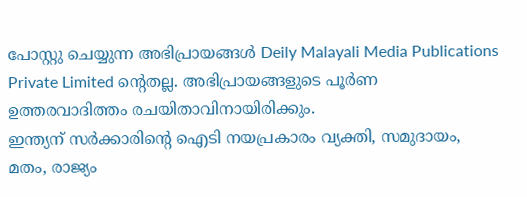പോസ്റ്റു ചെയ്യുന്ന അഭിപ്രായങ്ങൾ Deily Malayali Media Publications Private Limited ന്റെതല്ല. അഭിപ്രായങ്ങളുടെ പൂർണ ഉത്തരവാദിത്തം രചയിതാവിനായിരിക്കും.
ഇന്ത്യന് സർക്കാരിന്റെ ഐടി നയപ്രകാരം വ്യക്തി, സമുദായം, മതം, രാജ്യം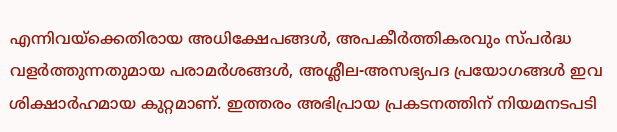എന്നിവയ്ക്കെതിരായ അധിക്ഷേപങ്ങൾ, അപകീർത്തികരവും സ്പർദ്ധ വളർത്തുന്നതുമായ പരാമർശങ്ങൾ, അശ്ലീല-അസഭ്യപദ പ്രയോഗങ്ങൾ ഇവ ശിക്ഷാർഹമായ കുറ്റമാണ്. ഇത്തരം അഭിപ്രായ പ്രകടനത്തിന് നിയമനടപടി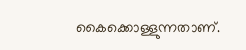കൈക്കൊള്ളുന്നതാണ്.